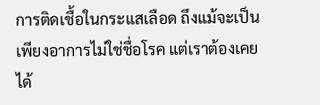การติดเชื้อในกระแสเลือด ถึงแม้จะเป็นเพียงอาการไม่ใช่ชื่อโรค แต่เราต้องเคยได้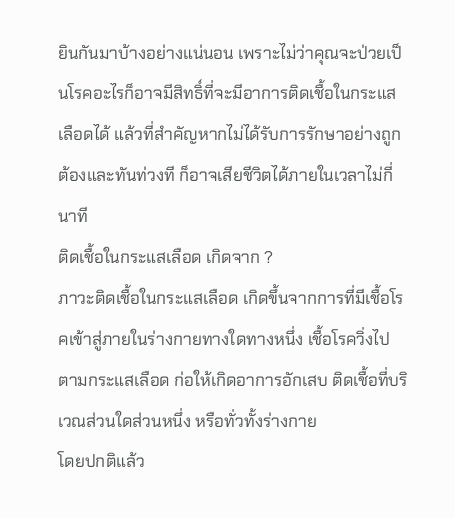ยินกันมาบ้างอย่างแน่นอน เพราะไม่ว่าคุณจะป่วยเป็นโรคอะไรก็อาจมีสิทธิ์ที่จะมีอาการติดเชื้อในกระแสเลือดได้ แล้วที่สำคัญหากไม่ได้รับการรักษาอย่างถูกต้องและทันท่วงที ก็อาจเสียชีวิตได้ภายในเวลาไม่กี่นาที
ติดเชื้อในกระแสเลือด เกิดจาก ?
ภาวะติดเชื้อในกระแสเลือด เกิดขึ้นจากการที่มีเชื้อโรคเข้าสู่ภายในร่างกายทางใดทางหนึ่ง เชื้อโรควิ่งไปตามกระแสเลือด ก่อให้เกิดอาการอักเสบ ติดเชื้อที่บริเวณส่วนใดส่วนหนึ่ง หรือทั่วทั้งร่างกาย
โดยปกติแล้ว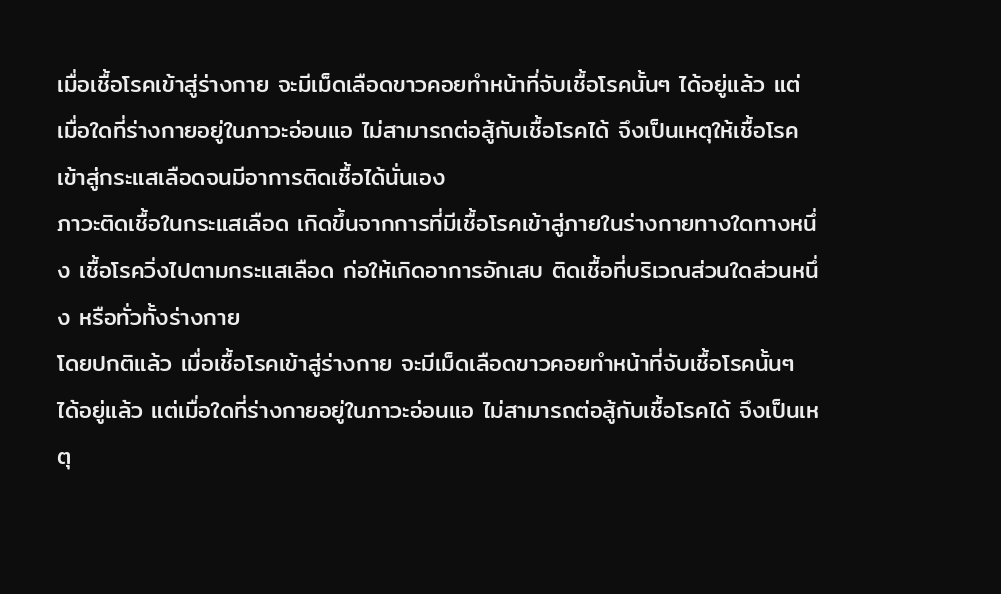เมื่อเชื้อโรคเข้าสู่ร่างกาย จะมีเม็ดเลือดขาวคอยทำหน้าที่จับเชื้อโรคนั้นๆ ได้อยู่แล้ว แต่เมื่อใดที่ร่างกายอยู่ในภาวะอ่อนแอ ไม่สามารถต่อสู้กับเชื้อโรคได้ จึงเป็นเหตุให้เชื้อโรคเข้าสู่กระแสเลือดจนมีอาการติดเชื้อได้นั่นเอง
ภาวะติดเชื้อในกระแสเลือด เกิดขึ้นจากการที่มีเชื้อโรคเข้าสู่ภายในร่างกายทางใดทางหนึ่ง เชื้อโรควิ่งไปตามกระแสเลือด ก่อให้เกิดอาการอักเสบ ติดเชื้อที่บริเวณส่วนใดส่วนหนึ่ง หรือทั่วทั้งร่างกาย
โดยปกติแล้ว เมื่อเชื้อโรคเข้าสู่ร่างกาย จะมีเม็ดเลือดขาวคอยทำหน้าที่จับเชื้อโรคนั้นๆ ได้อยู่แล้ว แต่เมื่อใดที่ร่างกายอยู่ในภาวะอ่อนแอ ไม่สามารถต่อสู้กับเชื้อโรคได้ จึงเป็นเหตุ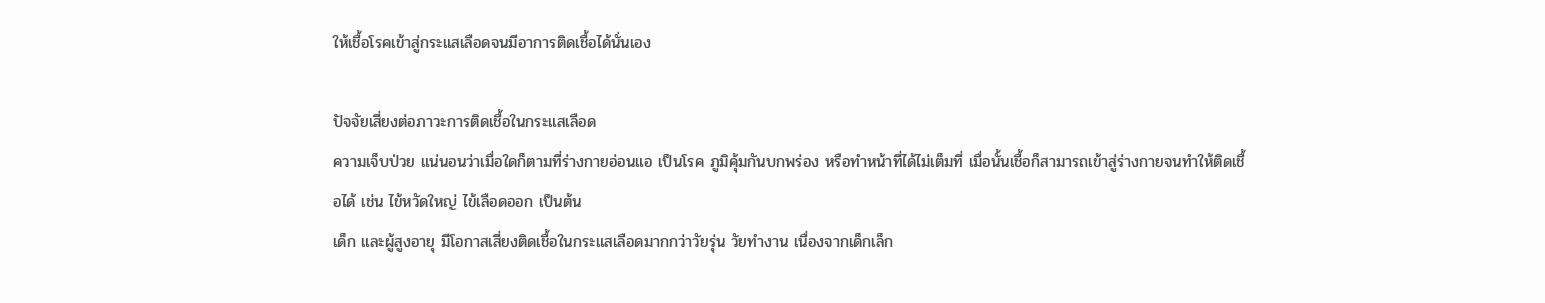ให้เชื้อโรคเข้าสู่กระแสเลือดจนมีอาการติดเชื้อได้นั่นเอง

ปัจจัยเสี่ยงต่อภาวะการติดเชื้อในกระแสเลือด
ความเจ็บป่วย แน่นอนว่าเมื่อใดก็ตามที่ร่างกายอ่อนแอ เป็นโรค ภูมิคุ้มกันบกพร่อง หรือทำหน้าที่ได้ไม่เต็มที่ เมื่อนั้นเชื้อก็สามารถเข้าสู่ร่างกายจนทำให้ติดเชื้อได้ เช่น ไข้หวัดใหญ่ ไข้เลือดออก เป็นต้น
เด็ก และผู้สูงอายุ มีโอกาสเสี่ยงติดเชื้อในกระแสเลือดมากกว่าวัยรุ่น วัยทำงาน เนื่องจากเด็กเล็ก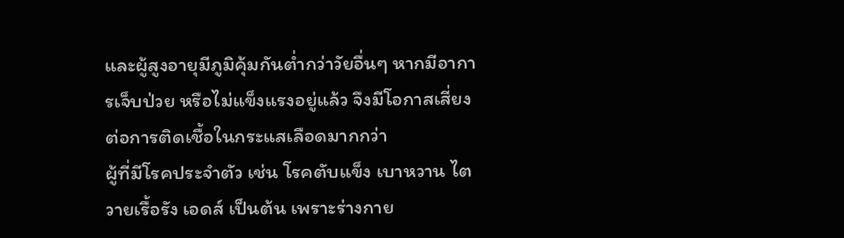และผู้สูงอายุมีภูมิคุ้มกันต่ำกว่าวัยอื่นๆ หากมีอาการเจ็บป่วย หรือไม่แข็งแรงอยู่แล้ว จึงมีโอกาสเสี่ยงต่อการติดเชื้อในกระแสเลือดมากกว่า
ผู้ที่มีโรคประจำตัว เช่น โรคตับแข็ง เบาหวาน ไตวายเรื้อรัง เอดส์ เป็นต้น เพราะร่างกาย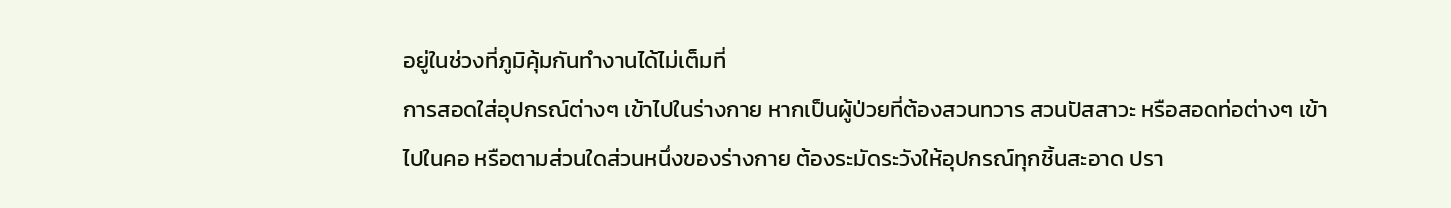อยู่ในช่วงที่ภูมิคุ้มกันทำงานได้ไม่เต็มที่
การสอดใส่อุปกรณ์ต่างๆ เข้าไปในร่างกาย หากเป็นผู้ป่วยที่ต้องสวนทวาร สวนปัสสาวะ หรือสอดท่อต่างๆ เข้าไปในคอ หรือตามส่วนใดส่วนหนึ่งของร่างกาย ต้องระมัดระวังให้อุปกรณ์ทุกชิ้นสะอาด ปรา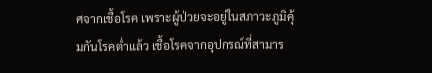ศจากเชื้อโรค เพราะผู้ป่วยจะอยู่ในสภาวะภูมิคุ้มกันโรคต่ำแล้ว เชื้อโรคจากอุปกรณ์ที่สามาร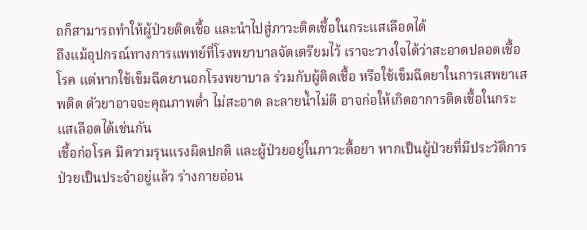ถก็สามารถทำให้ผู้ป่วยติดเชื้อ และนำไปสู่ภาวะติดเชื้อในกระแสเลือดได้
ถึงแม้อุปกรณ์ทางการแพทย์ที่โรงพยาบาลจัดเตรียมไว้ เราจะวางใจได้ว่าสะอาดปลอดเชื้อโรค แต่หากใช้เข็มฉีดยานอกโรงพยาบาล ร่วมกับผู้ติดเชื้อ หรือใช้เข็มฉีดยาในการเสพยาเสพติด ตัวยาอาจจะคุณภาพต่ำ ไม่สะอาด ละลายน้ำไม่ดี อาจก่อให้เกิดอาการติดเชื้อในกระแสเลือดได้เช่นกัน
เชื้อก่อโรค มีความรุนแรงผิดปกติ และผู้ป่วยอยู่ในภาวะดื้อยา หากเป็นผู้ป่วยที่มีประวัติการป่วยเป็นประจำอยู่แล้ว ร่างกายอ่อน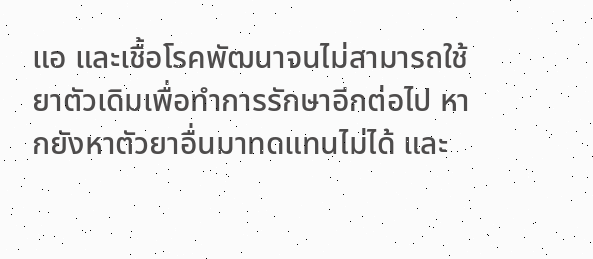แอ และเชื้อโรคพัฒนาจนไม่สามารถใช้ยาตัวเดิมเพื่อทำการรักษาอีกต่อไป หากยังหาตัวยาอื่นมาทดแทนไม่ได้ และ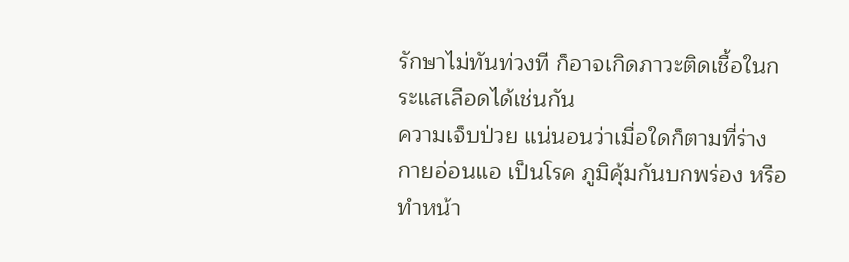รักษาไม่ทันท่วงที ก็อาจเกิดภาวะติดเชื้อในกระแสเลือดได้เช่นกัน
ความเจ็บป่วย แน่นอนว่าเมื่อใดก็ตามที่ร่างกายอ่อนแอ เป็นโรค ภูมิคุ้มกันบกพร่อง หรือทำหน้า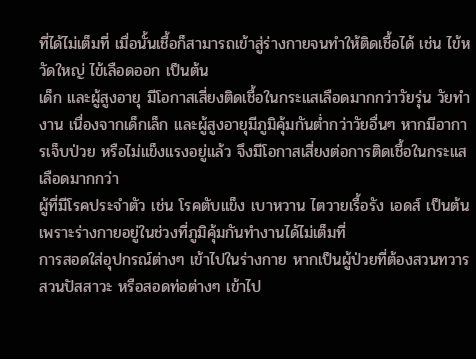ที่ได้ไม่เต็มที่ เมื่อนั้นเชื้อก็สามารถเข้าสู่ร่างกายจนทำให้ติดเชื้อได้ เช่น ไข้หวัดใหญ่ ไข้เลือดออก เป็นต้น
เด็ก และผู้สูงอายุ มีโอกาสเสี่ยงติดเชื้อในกระแสเลือดมากกว่าวัยรุ่น วัยทำงาน เนื่องจากเด็กเล็ก และผู้สูงอายุมีภูมิคุ้มกันต่ำกว่าวัยอื่นๆ หากมีอาการเจ็บป่วย หรือไม่แข็งแรงอยู่แล้ว จึงมีโอกาสเสี่ยงต่อการติดเชื้อในกระแสเลือดมากกว่า
ผู้ที่มีโรคประจำตัว เช่น โรคตับแข็ง เบาหวาน ไตวายเรื้อรัง เอดส์ เป็นต้น เพราะร่างกายอยู่ในช่วงที่ภูมิคุ้มกันทำงานได้ไม่เต็มที่
การสอดใส่อุปกรณ์ต่างๆ เข้าไปในร่างกาย หากเป็นผู้ป่วยที่ต้องสวนทวาร สวนปัสสาวะ หรือสอดท่อต่างๆ เข้าไป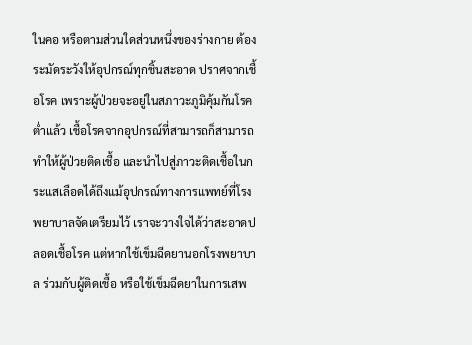ในคอ หรือตามส่วนใดส่วนหนึ่งของร่างกาย ต้องระมัดระวังให้อุปกรณ์ทุกชิ้นสะอาด ปราศจากเชื้อโรค เพราะผู้ป่วยจะอยู่ในสภาวะภูมิคุ้มกันโรคต่ำแล้ว เชื้อโรคจากอุปกรณ์ที่สามารถก็สามารถทำให้ผู้ป่วยติดเชื้อ และนำไปสู่ภาวะติดเชื้อในกระแสเลือดได้ถึงแม้อุปกรณ์ทางการแพทย์ที่โรงพยาบาลจัดเตรียมไว้ เราจะวางใจได้ว่าสะอาดปลอดเชื้อโรค แต่หากใช้เข็มฉีดยานอกโรงพยาบาล ร่วมกับผู้ติดเชื้อ หรือใช้เข็มฉีดยาในการเสพ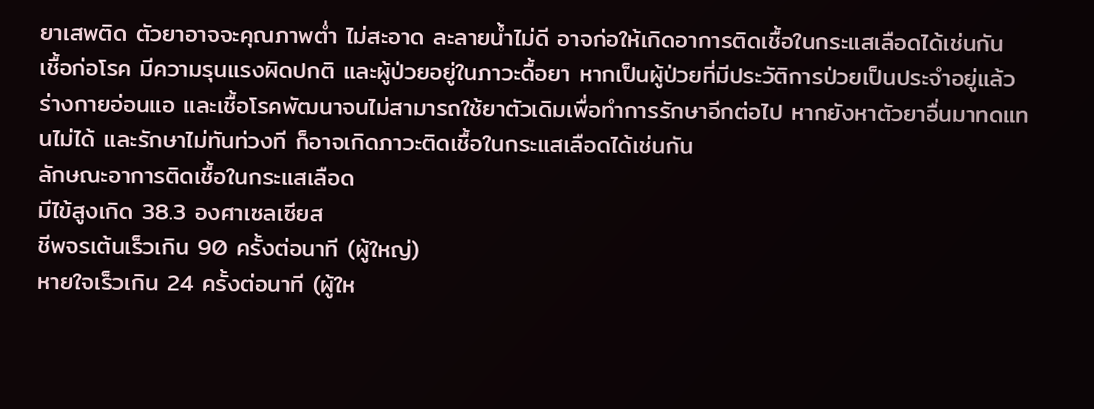ยาเสพติด ตัวยาอาจจะคุณภาพต่ำ ไม่สะอาด ละลายน้ำไม่ดี อาจก่อให้เกิดอาการติดเชื้อในกระแสเลือดได้เช่นกัน
เชื้อก่อโรค มีความรุนแรงผิดปกติ และผู้ป่วยอยู่ในภาวะดื้อยา หากเป็นผู้ป่วยที่มีประวัติการป่วยเป็นประจำอยู่แล้ว ร่างกายอ่อนแอ และเชื้อโรคพัฒนาจนไม่สามารถใช้ยาตัวเดิมเพื่อทำการรักษาอีกต่อไป หากยังหาตัวยาอื่นมาทดแทนไม่ได้ และรักษาไม่ทันท่วงที ก็อาจเกิดภาวะติดเชื้อในกระแสเลือดได้เช่นกัน
ลักษณะอาการติดเชื้อในกระแสเลือด
มีไข้สูงเกิด 38.3 องศาเซลเซียส
ชีพจรเต้นเร็วเกิน 90 ครั้งต่อนาที (ผู้ใหญ่)
หายใจเร็วเกิน 24 ครั้งต่อนาที (ผู้ให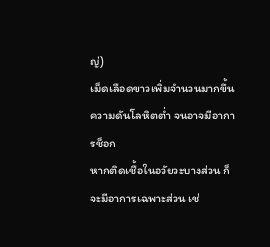ญ่)
เม็ดเลือดขาวเพิ่มจำนวนมากขึ้น
ความดันโลหิตต่ำ จนอาจมีอาการช็อก
หากติดเชื้อในอวัยวะบางส่วน ก็จะมีอาการเฉพาะส่วน เช่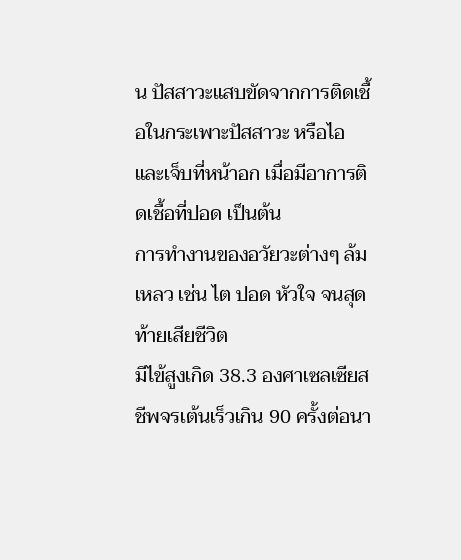น ปัสสาวะแสบขัดจากการติดเชื้อในกระเพาะปัสสาวะ หรือไอ และเจ็บที่หน้าอก เมื่อมีอาการติดเชื้อที่ปอด เป็นต้น
การทำงานของอวัยวะต่างๆ ล้มเหลว เช่น ไต ปอด หัวใจ จนสุดท้ายเสียชีวิต
มีไข้สูงเกิด 38.3 องศาเซลเซียส
ชีพจรเต้นเร็วเกิน 90 ครั้งต่อนา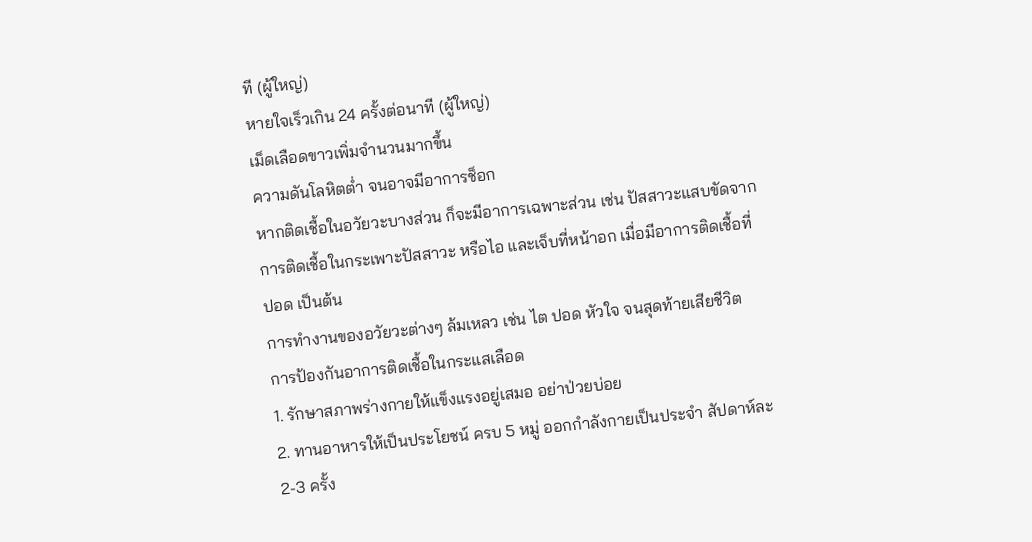ที (ผู้ใหญ่)
หายใจเร็วเกิน 24 ครั้งต่อนาที (ผู้ใหญ่)
เม็ดเลือดขาวเพิ่มจำนวนมากขึ้น
ความดันโลหิตต่ำ จนอาจมีอาการช็อก
หากติดเชื้อในอวัยวะบางส่วน ก็จะมีอาการเฉพาะส่วน เช่น ปัสสาวะแสบขัดจากการติดเชื้อในกระเพาะปัสสาวะ หรือไอ และเจ็บที่หน้าอก เมื่อมีอาการติดเชื้อที่ปอด เป็นต้น
การทำงานของอวัยวะต่างๆ ล้มเหลว เช่น ไต ปอด หัวใจ จนสุดท้ายเสียชีวิต
การป้องกันอาการติดเชื้อในกระแสเลือด
1. รักษาสภาพร่างกายให้แข็งแรงอยู่เสมอ อย่าป่วยบ่อย
2. ทานอาหารให้เป็นประโยชน์ ครบ 5 หมู่ ออกกำลังกายเป็นประจำ สัปดาห์ละ 2-3 ครั้ง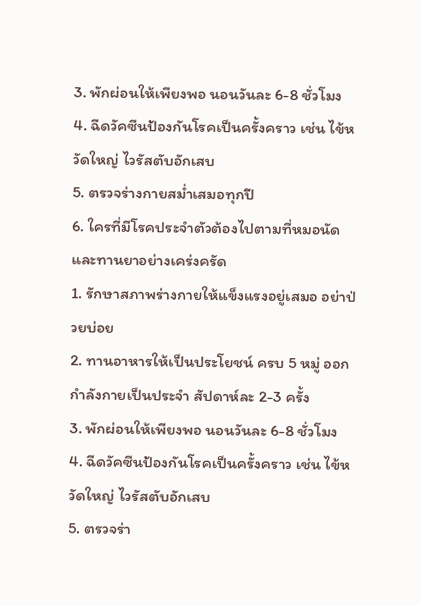3. พักผ่อนให้เพียงพอ นอนวันละ 6-8 ชั่วโมง
4. ฉีดวัคซีนป้องกันโรคเป็นครั้งคราว เช่น ไข้หวัดใหญ่ ไวรัสตับอักเสบ
5. ตรวจร่างกายสม่ำเสมอทุกปี
6. ใครที่มีโรคประจำตัวต้องไปตามที่หมอนัด และทานยาอย่างเคร่งครัด
1. รักษาสภาพร่างกายให้แข็งแรงอยู่เสมอ อย่าป่วยบ่อย
2. ทานอาหารให้เป็นประโยชน์ ครบ 5 หมู่ ออกกำลังกายเป็นประจำ สัปดาห์ละ 2-3 ครั้ง
3. พักผ่อนให้เพียงพอ นอนวันละ 6-8 ชั่วโมง
4. ฉีดวัคซีนป้องกันโรคเป็นครั้งคราว เช่น ไข้หวัดใหญ่ ไวรัสตับอักเสบ
5. ตรวจร่า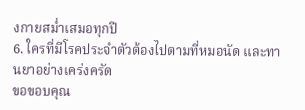งกายสม่ำเสมอทุกปี
6. ใครที่มีโรคประจำตัวต้องไปตามที่หมอนัด และทานยาอย่างเคร่งครัด
ขอขอบคุณ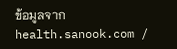ข้อมูลจาก health.sanook.com /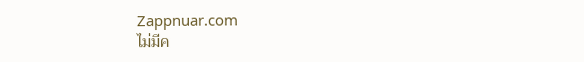Zappnuar.com
ไม่มีค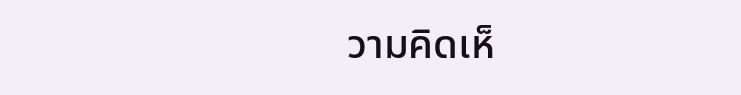วามคิดเห็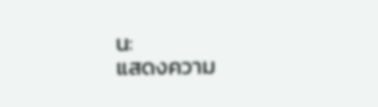น:
แสดงความ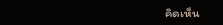คิดเห็น